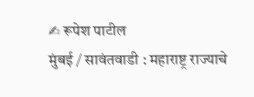✍ रूपेश पाटील
मुंबई / सावंतवाडी : महाराष्ट्र राज्याचे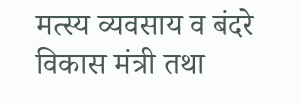मत्स्य व्यवसाय व बंदरे विकास मंत्री तथा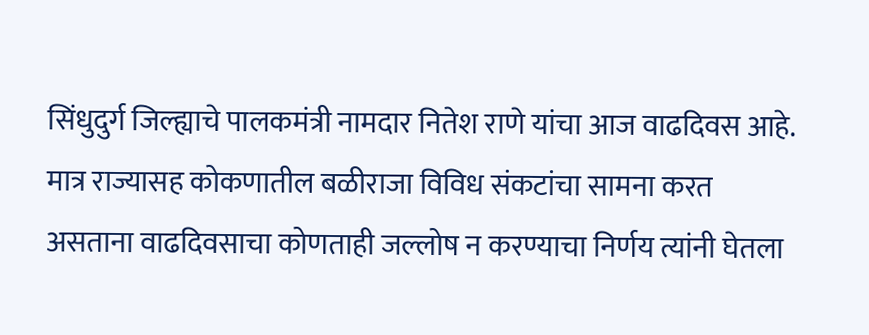सिंधुदुर्ग जिल्ह्याचे पालकमंत्री नामदार नितेश राणे यांचा आज वाढदिवस आहे. मात्र राज्यासह कोकणातील बळीराजा विविध संकटांचा सामना करत असताना वाढदिवसाचा कोणताही जल्लोष न करण्याचा निर्णय त्यांनी घेतला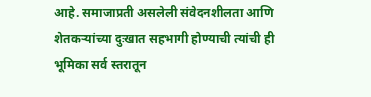आहे. समाजाप्रती असलेली संवेदनशीलता आणि शेतकऱ्यांच्या दुःखात सहभागी होण्याची त्यांची ही भूमिका सर्व स्तरातून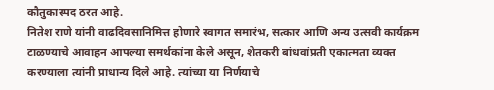कौतुकास्पद ठरत आहे.
नितेश राणे यांनी वाढदिवसानिमित्त होणारे स्वागत समारंभ, सत्कार आणि अन्य उत्सवी कार्यक्रम टाळण्याचे आवाहन आपल्या समर्थकांना केले असून, शेतकरी बांधवांप्रती एकात्मता व्यक्त करण्याला त्यांनी प्राधान्य दिले आहे. त्यांच्या या निर्णयाचे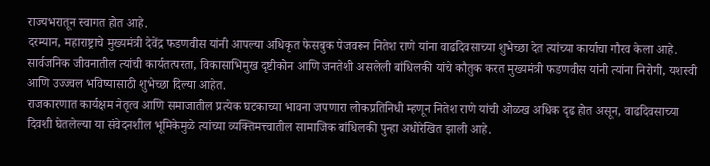राज्यभरातून स्वागत होत आहे.
दरम्यान, महाराष्ट्राचे मुख्यमंत्री देवेंद्र फडणवीस यांनी आपल्या अधिकृत फेसबुक पेजवरून नितेश राणे यांना वाढदिवसाच्या शुभेच्छा देत त्यांच्या कार्याचा गौरव केला आहे. सार्वजनिक जीवनातील त्यांची कार्यतत्परता, विकासाभिमुख दृष्टीकोन आणि जनतेशी असलेली बांधिलकी यांचे कौतुक करत मुख्यमंत्री फडणवीस यांनी त्यांना निरोगी, यशस्वी आणि उज्ज्वल भविष्यासाठी शुभेच्छा दिल्या आहेत.
राजकारणात कार्यक्षम नेतृत्व आणि समाजातील प्रत्येक घटकाच्या भावना जपणारा लोकप्रतिनिधी म्हणून नितेश राणे यांची ओळख अधिक दृढ होत असून, वाढदिवसाच्या दिवशी घेतलेल्या या संवेदनशील भूमिकेमुळे त्यांच्या व्यक्तिमत्त्वातील सामाजिक बांधिलकी पुन्हा अधोरेखित झाली आहे.